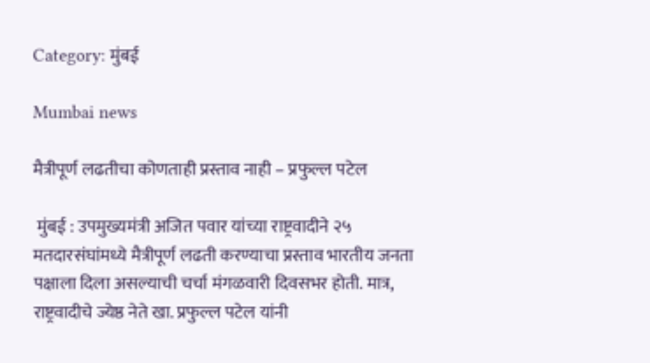Category: मुंबई

Mumbai news

मैत्रीपूर्ण लढतीचा कोणताही प्रस्ताव नाही – प्रफुल्ल पटेल

 मुंबई : उपमुख्यमंत्री अजित पवार यांच्या राष्ट्रवादीने २५ मतदारसंघांमध्ये मैत्रीपूर्ण लढती करण्याचा प्रस्ताव भारतीय जनता पक्षाला दिला असल्याची चर्चा मंगळवारी दिवसभर होती. मात्र, राष्ट्रवादीचे ज्येष्ठ नेते खा. प्रफुल्ल पटेल यांनी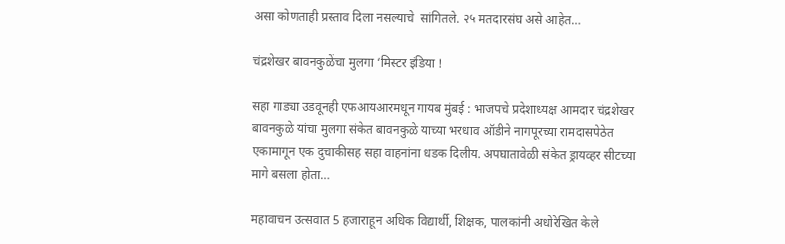असा कोणताही प्रस्ताव दिला नसल्याचे  सांगितले. २५ मतदारसंघ असे आहेत…

चंद्रशेखर बावनकुळेंचा मुलगा ‘मिस्टर इंडिया !

सहा गाड्या उडवूनही एफआयआरमधून गायब मुंबई : भाजपचे प्रदेशाध्यक्ष आमदार चंद्रशेखर बावनकुळे यांचा मुलगा संकेत बावनकुळे याच्या भरधाव ऑडीने नागपूरच्या रामदासपेठेत एकामागून एक दुचाकीसह सहा वाहनांना धडक दिलीय. अपघातावेळी संकेत ड्रायव्हर सीटच्या मागे बसला होता…

महावाचन उत्सवात 5 हजाराहून अधिक विद्यार्थी, शिक्षक, पालकांनी अधोरेखित केले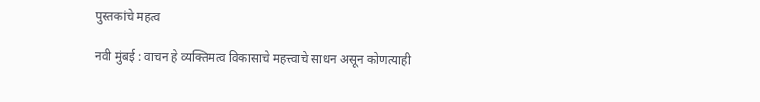पुस्तकांचे महत्व

नवी मुंबई : वाचन हे व्यक्तिमत्व विकासाचे महत्त्वाचे साधन असून कोणत्याही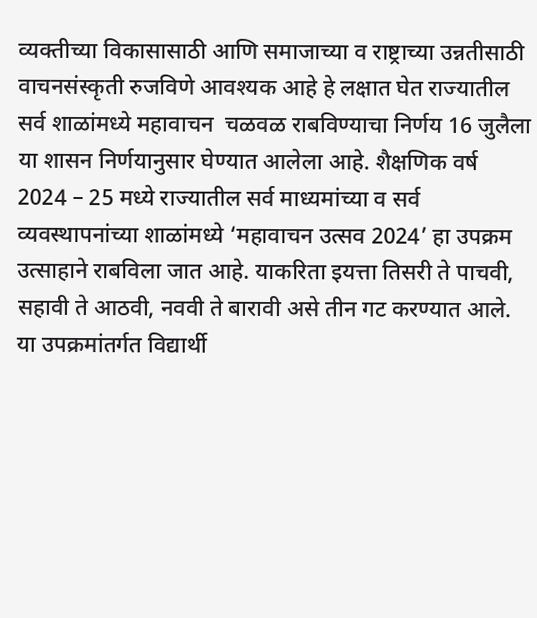व्यक्तीच्या विकासासाठी आणि समाजाच्या व राष्ट्राच्या उन्नतीसाठी वाचनसंस्कृती रुजविणे आवश्यक आहे हे लक्षात घेत राज्यातील सर्व शाळांमध्ये महावाचन  चळवळ राबविण्याचा निर्णय 16 जुलैला या शासन निर्णयानुसार घेण्यात आलेला आहे. शैक्षणिक वर्ष 2024 – 25 मध्ये राज्यातील सर्व माध्यमांच्या व सर्व व्यवस्थापनांच्या शाळांमध्ये ‘महावाचन उत्सव 2024’ हा उपक्रम उत्साहाने राबविला जात आहे. याकरिता इयत्ता तिसरी ते पाचवी, सहावी ते आठवी, नववी ते बारावी असे तीन गट करण्यात आले. या उपक्रमांतर्गत विद्यार्थी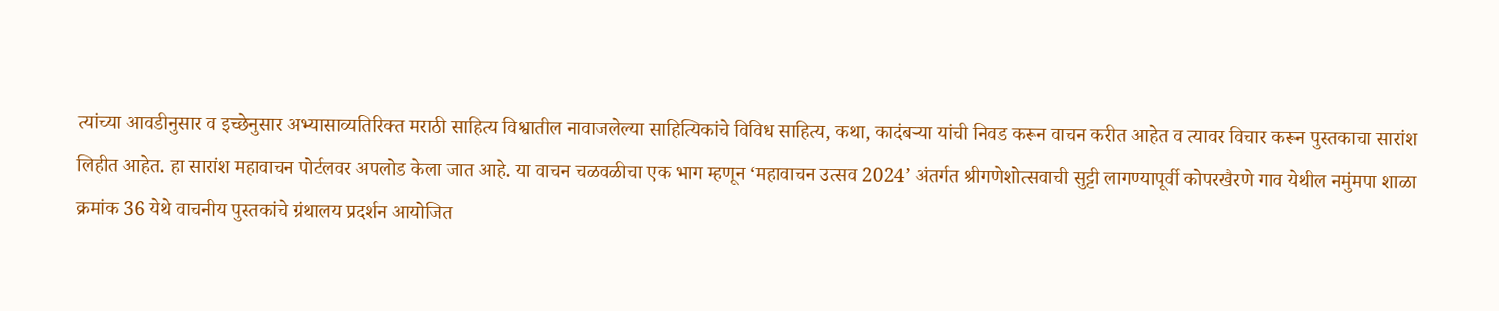त्यांच्या आवडीनुसार व इच्छेनुसार अभ्यासाव्यतिरिक्त मराठी साहित्य विश्वातील नावाजलेल्या साहित्यिकांचे विविध साहित्य, कथा, कादंबऱ्या यांची निवड करून वाचन करीत आहेत व त्यावर विचार करून पुस्तकाचा सारांश लिहीत आहेत. हा सारांश महावाचन पोर्टलवर अपलोड केला जात आहे. या वाचन चळवळीचा एक भाग म्हणून ‘महावाचन उत्सव 2024’ अंतर्गत श्रीगणेशोत्सवाची सुट्टी लागण्यापूर्वी कोपरखैरणे गाव येथील नमुंमपा शाळा क्रमांक 36 येथे वाचनीय पुस्तकांचे ग्रंथालय प्रदर्शन आयोजित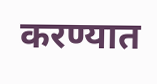करण्यात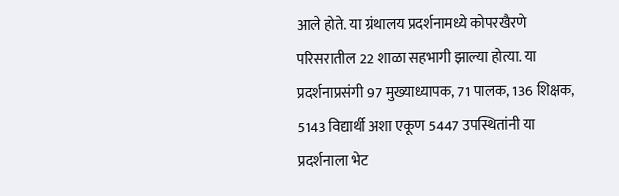आले होते. या ग्रंथालय प्रदर्शनामध्ये कोपरखैरणे परिसरातील 22 शाळा सहभागी झाल्या होत्या. या प्रदर्शनाप्रसंगी 97 मुख्याध्यापक, 71 पालक, 136 शिक्षक, 5143 विद्यार्थी अशा एकूण 5447 उपस्थितांनी या प्रदर्शनाला भेट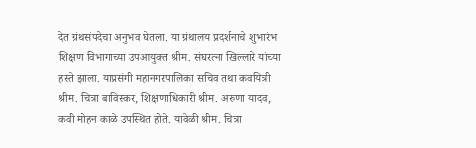देत ग्रंथसंपदेचा अनुभव घेतला. या ग्रंथालय प्रदर्शनाचे शुभारंभ शिक्षण विभागाच्या उपआयुक्त श्रीम. संघरत्ना खिल्लारे यांच्या हस्ते झाला. याप्रसंगी महानगरपालिका सचिव तथा कवयित्री श्रीम. चित्रा बाविस्कर, शिक्षणाधिकारी श्रीम. अरुणा यादव, कवी मोहन काळे उपस्थित होते. यावेळी श्रीम. चित्रा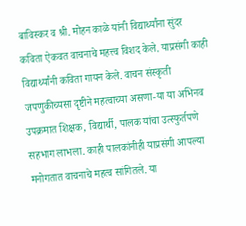बाविस्कर व श्री. मोहन काळे यांनी विद्यार्थ्यांना सुंदर कविता ऐकवत वाचनाचे महत्त्व विशद केले. याप्रसंगी काही विद्यार्थ्यांनी कविता गायन केले. वाचन संस्कृती जपणुकीच्यसा दृष्टीने महत्वाच्या असणा-या या अभिनव उपक्रमात शिक्षक, विद्यार्थी, पालक यांचा उत्स्फुर्तपणे सहभाग लाभला. काही पालकांनीही याप्रसंगी आपल्या मनोगतात वाचनाचे महत्व सांगितले. या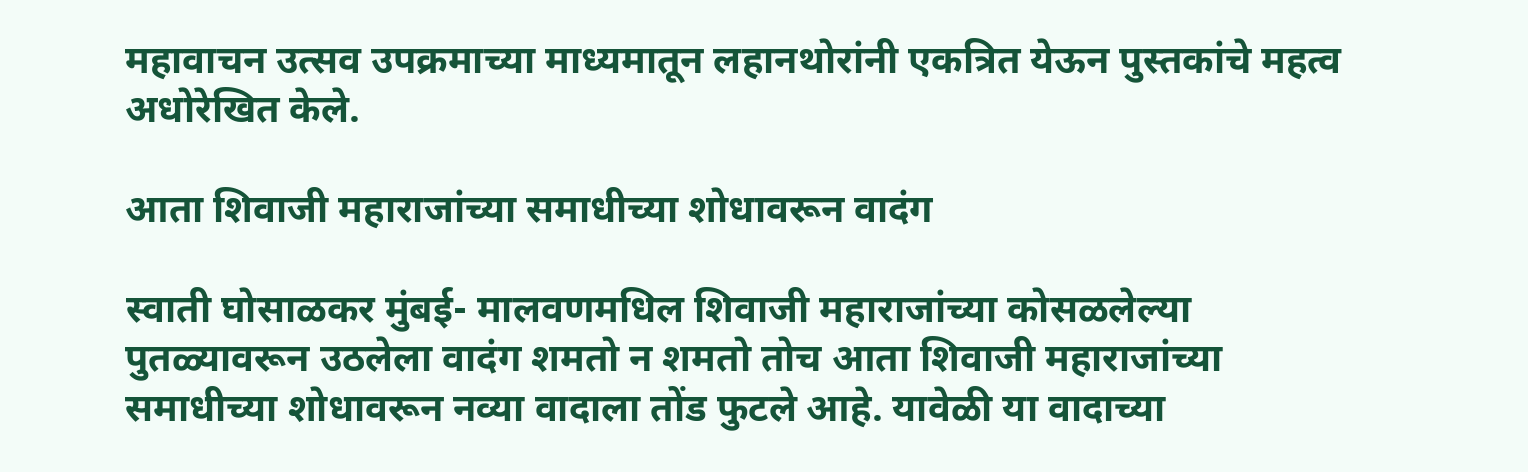महावाचन उत्सव उपक्रमाच्या माध्यमातून लहानथोरांनी एकत्रित येऊन पुस्तकांचे महत्व अधोरेखित केले.

आता शिवाजी महाराजांच्या समाधीच्या शोधावरून वादंग

स्वाती घोसाळकर मुंबई- मालवणमधिल शिवाजी महाराजांच्या कोसळलेल्या पुतळ्यावरून उठलेला वादंग शमतो न शमतो तोच आता शिवाजी महाराजांच्या समाधीच्या शोधावरून नव्या वादाला तोंड फुटले आहे. यावेळी या वादाच्या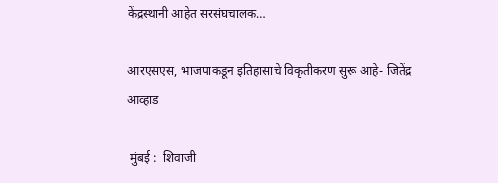केंद्रस्थानी आहेत सरसंघचालक…

आरएसएस, भाजपाकडून इतिहासाचे विकृतीकरण सुरू आहे- जितेंद्र आव्हाड

 मुंबई :  शिवाजी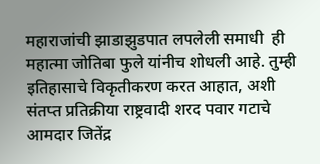महाराजांची झाडाझुडपात लपलेली समाधी  ही महात्मा जोतिबा फुले यांनीच शोधली आहे. तुम्ही इतिहासाचे विकृतीकरण करत आहात, अशी संतप्त प्रतिक्रीया राष्ट्रवादी शरद पवार गटाचे आमदार जितेंद्र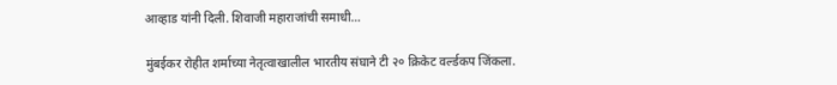आव्हाड यांनी दिली. शिवाजी महाराजांची समाधी…

मुंबईकर रोहीत शर्माच्या नेतृत्वाखालील भारतीय संघाने टी २० क्रिकेट वर्ल्डकप जिंकला.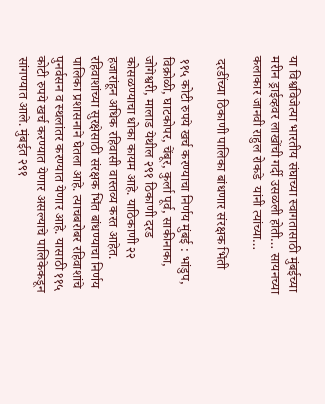या विश्वविजेत्या भारतीय संघाच्या स्वागतासाठी मुंबईच्या मरीन ड्राईव्हवर लाखोंची गर्दी उसळली होती… सायनच्या कलाकार जानवी राहुल रोकडे  यांनी त्यांच्या…

 दरडींच्या ठिकाणी पालिका बांधणार संरक्षक भिंती

 ११५ कोटी रुपये खर्च करण्याचा निर्णय मुंबई : भांडुप, विक्रोळी, घाटकोपर, चेंबूर, कुर्ला पूर्व, साकीनाका, जोगेश्वरी, मालाड येथील २९१ ठिकाणी दरड कोसळण्याचा धोका कायम आहे. याठिकाणी २२ हजारांहून अधिक रहिवासी वास्तव्य करत आहेत. रहिवाशांच्या सुरक्षेसाठी संरक्षक भिंत बांधण्याचा निर्णय पालिका प्रशासनाने घेतला आहे. त्याचबरोबर रहिवाशांचे पुनर्वसन व स्थलांतर करण्यात येणार आहे. यासाठी ११५ कोटी रुपये खर्च करण्यात येणार असल्याचे पालिकेकडून सांगण्यात आले. मुंबईत २९१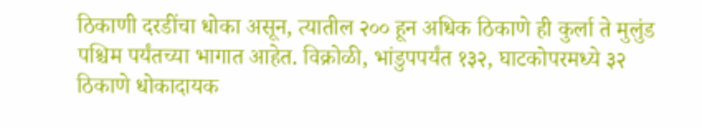ठिकाणी दरडींचा धोका असून, त्यातील २०० हून अधिक ठिकाणे ही कुर्ला ते मुलुंड पश्चिम पर्यंतच्या भागात आहेत. विक्रोळी, भांडुपपर्यंत १३२, घाटकोपरमध्ये ३२ ठिकाणे धोकादायक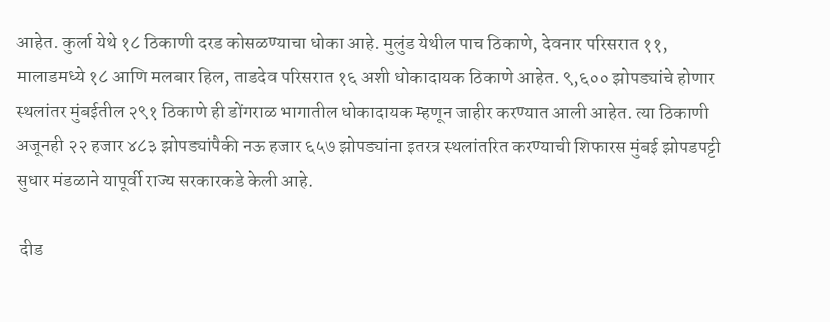आहेत. कुर्ला येथे १८ ठिकाणी दरड कोसळण्याचा धोका आहे. मुलुंड येथील पाच ठिकाणे, देवनार परिसरात ११, मालाडमध्ये १८ आणि मलबार हिल, ताडदेव परिसरात १६ अशी धोकादायक ठिकाणे आहेत. ९,६०० झोपड्यांचे होणार स्थलांतर मुंबईतील २९१ ठिकाणे ही डोंगराळ भागातील धोकादायक म्हणून जाहीर करण्यात आली आहेत. त्या ठिकाणी अजूनही २२ हजार ४८३ झोपड्यांपैकी नऊ हजार ६५७ झोपड्यांना इतरत्र स्थलांतरित करण्याची शिफारस मुंबई झोपडपट्टी सुधार मंडळाने यापूर्वी राज्य सरकारकडे केली आहे.

 दीड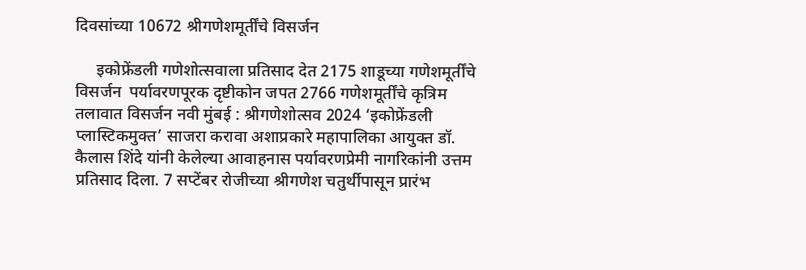दिवसांच्या 10672 श्रीगणेशमूर्तींचे विसर्जन

     इकोफ्रेंडली गणेशोत्सवाला प्रतिसाद देत 2175 शाडूच्या गणेशमूर्तींचे विसर्जन  पर्यावरणपूरक दृष्टीकोन जपत 2766 गणेशमूर्तींचे कृत्रिम तलावात विसर्जन नवी मुंबई : श्रीगणेशोत्सव 2024 ‘इकोफ्रेंडली प्लास्टिकमुक्त’ साजरा करावा अशाप्रकारे महापालिका आयुक्त डॉ. कैलास शिंदे यांनी केलेल्या आवाहनास पर्यावरणप्रेमी नागरिकांनी उत्तम प्रतिसाद दिला. 7 सप्टेंबर रोजीच्या श्रीगणेश चतुर्थीपासून प्रारंभ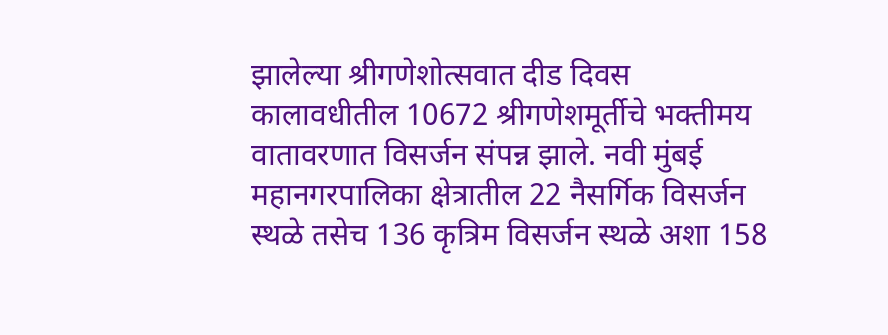झालेल्या श्रीगणेशोत्सवात दीड दिवस कालावधीतील 10672 श्रीगणेशमूर्तीचे भक्तीमय वातावरणात विसर्जन संपन्न झाले. नवी मुंबई महानगरपालिका क्षेत्रातील 22 नैसर्गिक विसर्जन स्थळे तसेच 136 कृत्रिम विसर्जन स्थळे अशा 158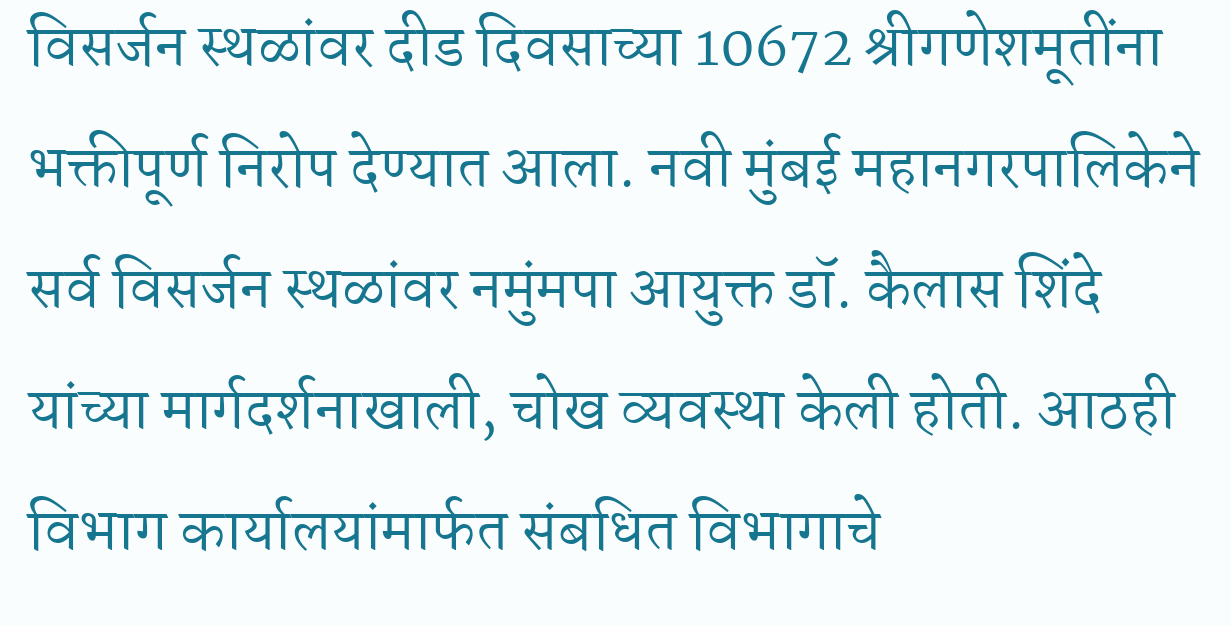विसर्जन स्थळांवर दीड दिवसाच्या 10672 श्रीगणेशमूतींना भक्तीपूर्ण निरोप देण्यात आला. नवी मुंबई महानगरपालिकेने सर्व विसर्जन स्थळांवर नमुंमपा आयुक्त डॉ. कैलास शिंदे यांच्या मार्गदर्शनाखाली, चोख व्यवस्था केली होती. आठही विभाग कार्यालयांमार्फत संबधित विभागाचे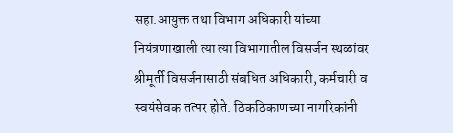सहा.आयुक्त तथा विभाग अधिकारी यांच्या नियंत्रणाखाली त्या त्या विभागातील विसर्जन स्थळांवर श्रीमूर्ती विसर्जनासाठी संबधित अधिकारी, कर्मचारी व  स्वयंसेवक तत्पर होते. ठिकठिकाणच्या नागरिकांनी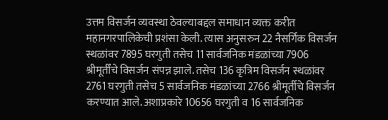उत्तम विसर्जन व्यवस्था ठेवल्याबद्दल समाधान व्यक्त करीत महानगरपालिकेची प्रशंसा केली. त्यास अनुसरुन 22 नैसर्गिक विसर्जन स्थळांवर 7895 घरगुती तसेच 11 सार्वजनिक मंडळांच्या 7906 श्रीमूर्तींचे विसर्जन संपन्न झाले. तसेच 136 कृत्रिम विसर्जन स्थळांवर 2761 घरगुती तसेच 5 सार्वजनिक मंडळांच्या 2766 श्रीमूर्तीचे विसर्जन करण्यात आले. अशाप्रकारे 10656 घरगुती व 16 सार्वजनिक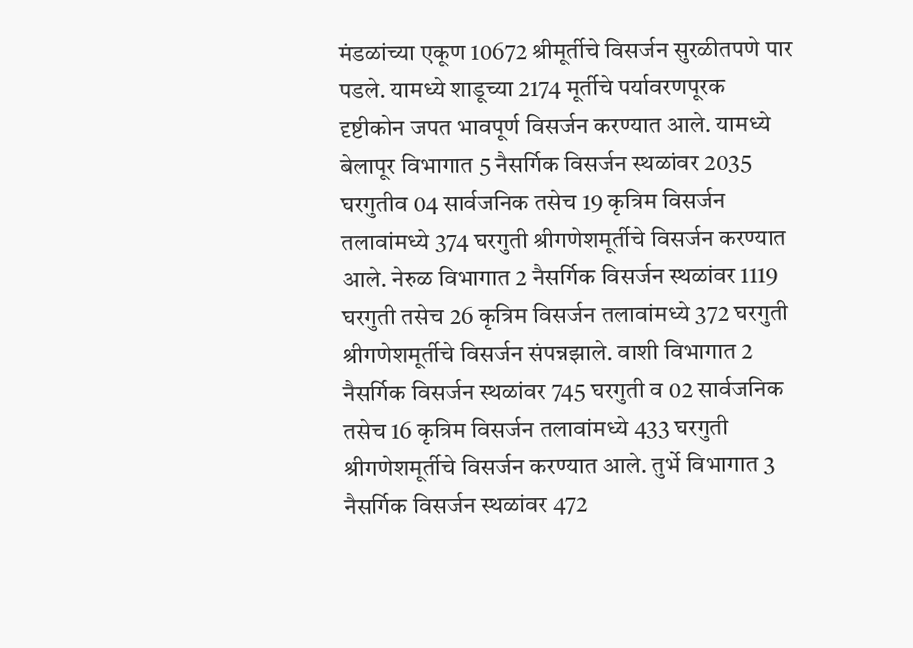मंडळांच्या एकूण 10672 श्रीमूर्तीचे विसर्जन सुरळीतपणे पार पडले. यामध्ये शाडूच्या 2174 मूर्तीचे पर्यावरणपूरक दृष्टीकोन जपत भावपूर्ण विसर्जन करण्यात आले. यामध्ये बेलापूर विभागात 5 नैसर्गिक विसर्जन स्थळांवर 2035 घरगुतीव 04 सार्वजनिक तसेच 19 कृत्रिम विसर्जन तलावांमध्ये 374 घरगुती श्रीगणेशमूर्तीचे विसर्जन करण्यात आले. नेरुळ विभागात 2 नैसर्गिक विसर्जन स्थळांवर 1119 घरगुती तसेच 26 कृत्रिम विसर्जन तलावांमध्ये 372 घरगुती श्रीगणेशमूर्तीचे विसर्जन संपन्नझाले. वाशी विभागात 2 नैसर्गिक विसर्जन स्थळांवर 745 घरगुती व 02 सार्वजनिक तसेच 16 कृत्रिम विसर्जन तलावांमध्ये 433 घरगुती श्रीगणेशमूर्तीचे विसर्जन करण्यात आले. तुर्भे विभागात 3 नैसर्गिक विसर्जन स्थळांवर 472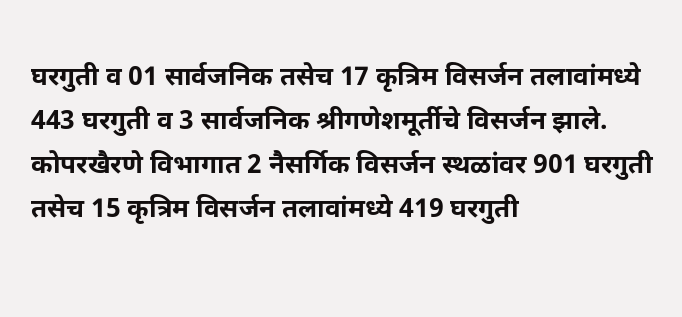घरगुती व 01 सार्वजनिक तसेच 17 कृत्रिम विसर्जन तलावांमध्ये 443 घरगुती व 3 सार्वजनिक श्रीगणेशमूर्तीचे विसर्जन झाले. कोपरखैरणे विभागात 2 नैसर्गिक विसर्जन स्थळांवर 901 घरगुती तसेच 15 कृत्रिम विसर्जन तलावांमध्ये 419 घरगुती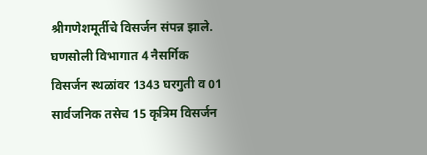श्रीगणेशमूर्तीचे विसर्जन संपन्न झाले. घणसोली विभागात 4 नैसर्गिक विसर्जन स्थळांवर 1343 घरगुती व 01 सार्वजनिक तसेच 15 कृत्रिम विसर्जन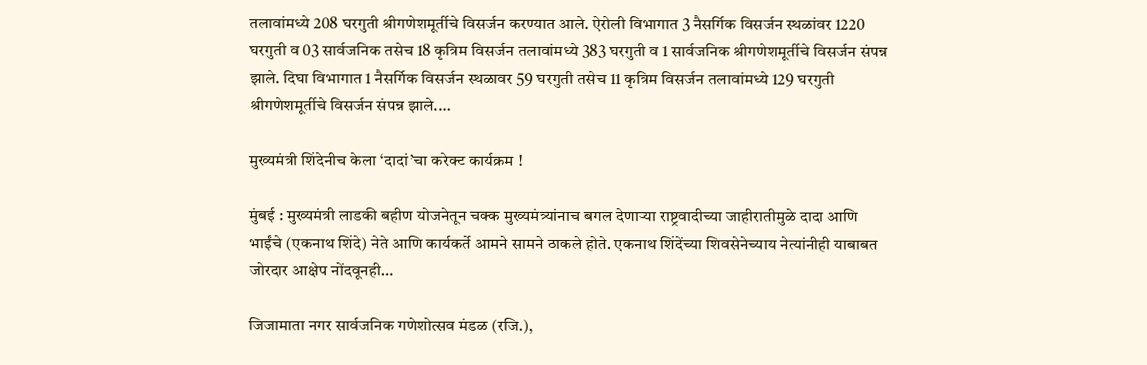तलावांमध्ये 208 घरगुती श्रीगणेशमूर्तीचे विसर्जन करण्यात आले. ऐरोली विभागात 3 नैसर्गिक विसर्जन स्थळांवर 1220 घरगुती व 03 सार्वजनिक तसेच 18 कृत्रिम विसर्जन तलावांमध्ये 383 घरगुती व 1 सार्वजनिक श्रीगणेशमूर्तीचे विसर्जन संपन्न झाले. दिघा विभागात 1 नैसर्गिक विसर्जन स्थळावर 59 घरगुती तसेच 11 कृत्रिम विसर्जन तलावांमध्ये 129 घरगुती श्रीगणेशमूर्तीचे विसर्जन संपन्न झाले.…

मुख्यमंत्री शिंदेनीच केला ‘दादां’चा करेक्ट कार्यक्रम !

मुंबई : मुख्यमंत्री लाडकी बहीण योजनेतून चक्क मुख्यमंत्र्यांनाच बगल देणाऱ्या राष्ट्रवादीच्या जाहीरातीमुळे दादा आणि भाईंचे (एकनाथ शिंदे) नेते आणि कार्यकर्ते आमने सामने ठाकले होते. एकनाथ शिंदेंच्या शिवसेनेच्याय नेत्यांनीही याबाबत जोरदार आक्षेप नोंदवूनही…

जिजामाता नगर सार्वजनिक गणेशोत्सव मंडळ (रजि.),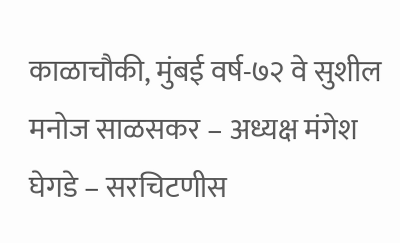काळाचौकी, मुंबई वर्ष-७२ वे सुशील मनोज साळसकर – अध्यक्ष मंगेश घेगडे – सरचिटणीस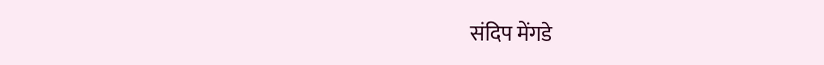संदिप मेंगडे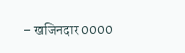– खजिनदार 0000